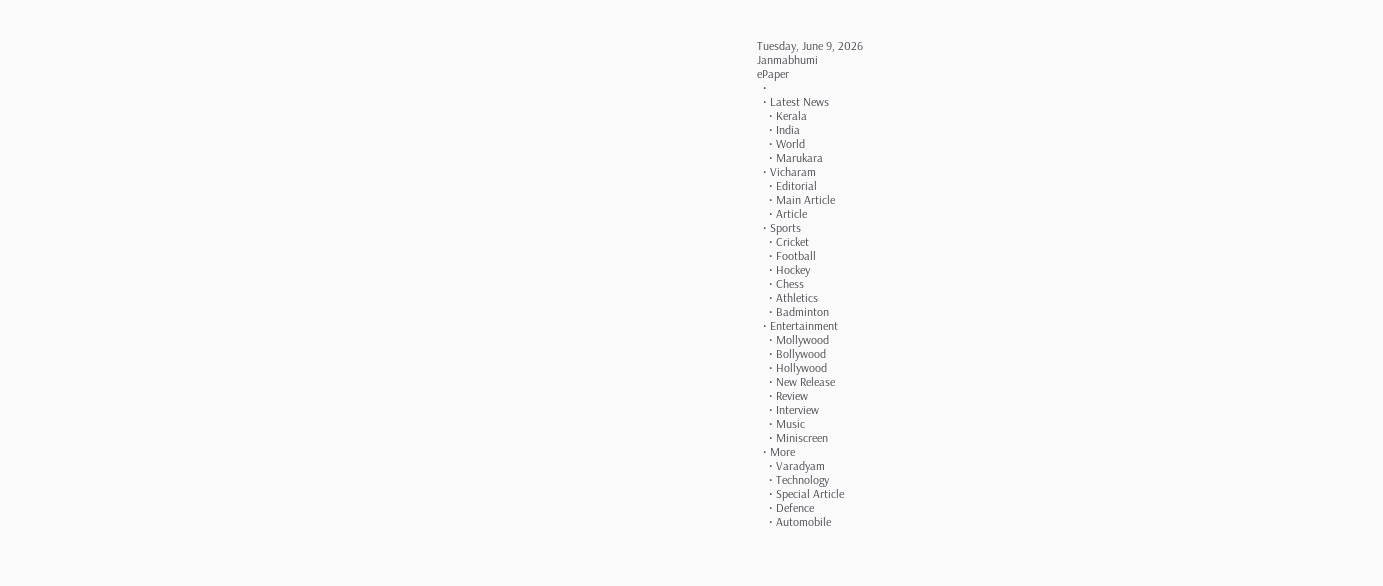Tuesday, June 9, 2026
Janmabhumi
ePaper
  •
  • Latest News
    • Kerala
    • India
    • World
    • Marukara
  • Vicharam
    • Editorial
    • Main Article
    • Article
  • Sports
    • Cricket
    • Football
    • Hockey
    • Chess
    • Athletics
    • Badminton
  • Entertainment
    • Mollywood
    • Bollywood
    • Hollywood
    • New Release
    • Review
    • Interview
    • Music
    • Miniscreen
  • More
    • Varadyam
    • Technology
    • Special Article
    • Defence
    • Automobile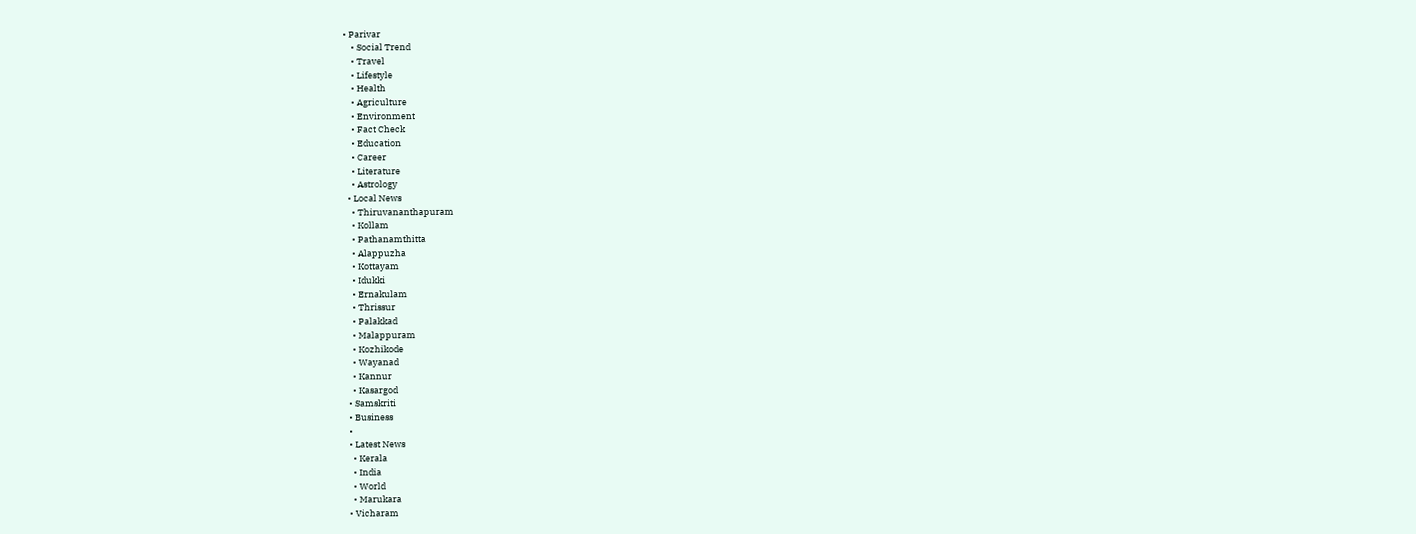• Parivar
    • Social Trend
    • Travel
    • Lifestyle
    • Health
    • Agriculture
    • Environment
    • Fact Check
    • Education
    • Career
    • Literature
    • Astrology
  • Local News
    • Thiruvananthapuram
    • Kollam
    • Pathanamthitta
    • Alappuzha
    • Kottayam
    • Idukki
    • Ernakulam
    • Thrissur
    • Palakkad
    • Malappuram
    • Kozhikode
    • Wayanad
    • Kannur
    • Kasargod
  • Samskriti
  • Business
  •
  • Latest News
    • Kerala
    • India
    • World
    • Marukara
  • Vicharam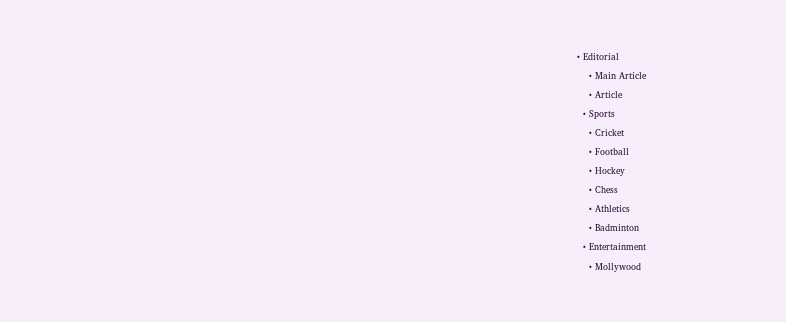• Editorial
    • Main Article
    • Article
  • Sports
    • Cricket
    • Football
    • Hockey
    • Chess
    • Athletics
    • Badminton
  • Entertainment
    • Mollywood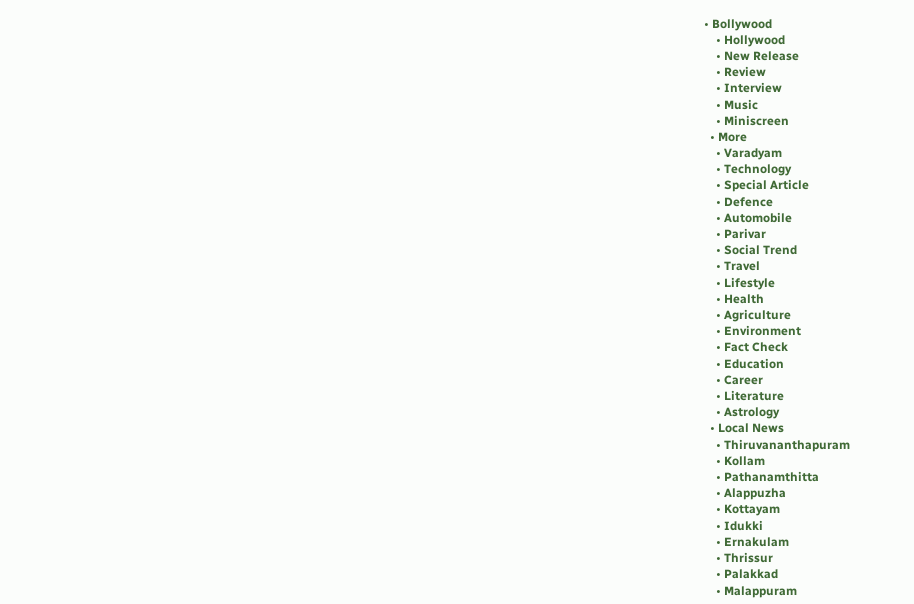• Bollywood
    • Hollywood
    • New Release
    • Review
    • Interview
    • Music
    • Miniscreen
  • More
    • Varadyam
    • Technology
    • Special Article
    • Defence
    • Automobile
    • Parivar
    • Social Trend
    • Travel
    • Lifestyle
    • Health
    • Agriculture
    • Environment
    • Fact Check
    • Education
    • Career
    • Literature
    • Astrology
  • Local News
    • Thiruvananthapuram
    • Kollam
    • Pathanamthitta
    • Alappuzha
    • Kottayam
    • Idukki
    • Ernakulam
    • Thrissur
    • Palakkad
    • Malappuram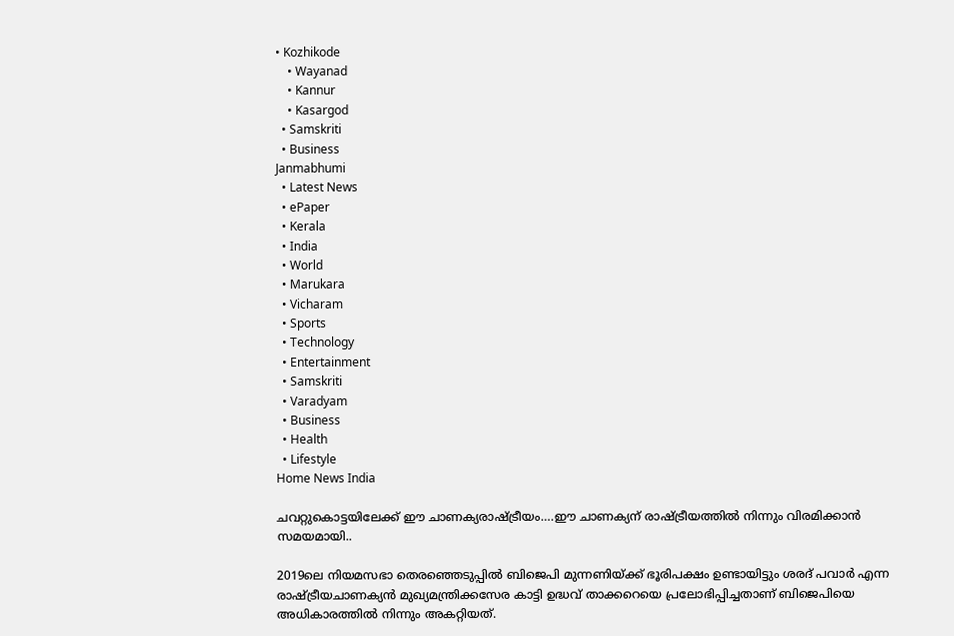• Kozhikode
    • Wayanad
    • Kannur
    • Kasargod
  • Samskriti
  • Business
Janmabhumi
  • Latest News
  • ePaper
  • Kerala
  • India
  • World
  • Marukara
  • Vicharam
  • Sports
  • Technology
  • Entertainment
  • Samskriti
  • Varadyam
  • Business
  • Health
  • Lifestyle
Home News India

ചവറ്റുകൊട്ടയിലേക്ക് ഈ ചാണക്യരാഷ്‌ട്രീയം….ഈ ചാണക്യന് രാഷ്‌ട്രീയത്തില്‍ നിന്നും വിരമിക്കാന്‍ സമയമായി..

2019ലെ നിയമസഭാ തെരഞ്ഞെടുപ്പില്‍ ബിജെപി മുന്നണിയ്‌ക്ക് ഭൂരിപക്ഷം ഉണ്ടായിട്ടും ശരദ് പവാര്‍ എന്ന രാഷ്‌ട്രീയചാണക്യന്‍ മുഖ്യമന്ത്രിക്കസേര കാട്ടി ഉദ്ധവ് താക്കറെയെ പ്രലോഭിപ്പിച്ചതാണ് ബിജെപിയെ അധികാരത്തില്‍ നിന്നും അകറ്റിയത്.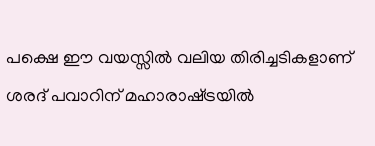പക്ഷെ ഈ വയസ്സില്‍ വലിയ തിരിച്ചടികളാണ് ശരദ് പവാറിന് മഹാരാഷ്‌ട്രയില്‍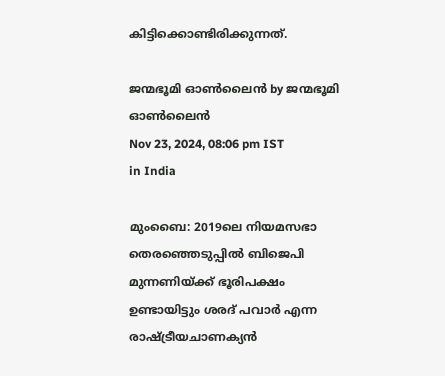കിട്ടിക്കൊണ്ടിരിക്കുന്നത്.

ജന്മഭൂമി ഓണ്‍ലൈന്‍ by ജന്മഭൂമി ഓണ്‍ലൈന്‍
Nov 23, 2024, 08:06 pm IST
in India

മുംബൈ: 2019ലെ നിയമസഭാ തെരഞ്ഞെടുപ്പില്‍ ബിജെപി മുന്നണിയ്‌ക്ക് ഭൂരിപക്ഷം ഉണ്ടായിട്ടും ശരദ് പവാര്‍ എന്ന രാഷ്‌ട്രീയചാണക്യന്‍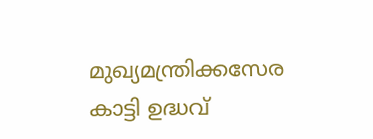മുഖ്യമന്ത്രിക്കസേര കാട്ടി ഉദ്ധവ്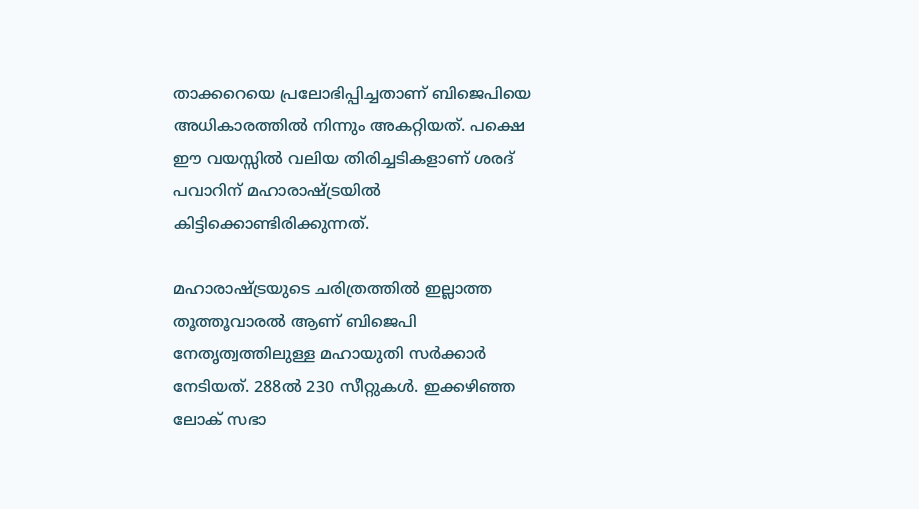താക്കറെയെ പ്രലോഭിപ്പിച്ചതാണ് ബിജെപിയെ അധികാരത്തില്‍ നിന്നും അകറ്റിയത്. പക്ഷെ ഈ വയസ്സില്‍ വലിയ തിരിച്ചടികളാണ് ശരദ് പവാറിന് മഹാരാഷ്‌ട്രയില്‍ കിട്ടിക്കൊണ്ടിരിക്കുന്നത്.

മഹാരാഷ്‌ട്രയുടെ ചരിത്രത്തില്‍ ഇല്ലാത്ത തൂത്തൂവാരല്‍ ആണ് ബിജെപി നേതൃത്വത്തിലുള്ള മഹായുതി സര്‍ക്കാര്‍ നേടിയത്. 288ല്‍ 230 സീറ്റുകള്‍. ഇക്കഴിഞ്ഞ ലോക് സഭാ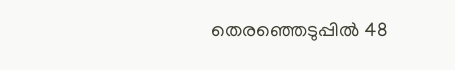തെരഞ്ഞെടുപ്പില്‍ 48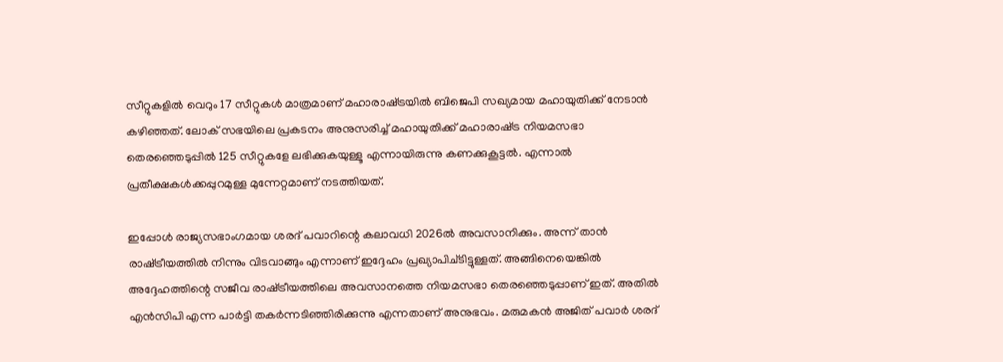സീറ്റുകളില്‍ വെറും 17 സീറ്റുകള്‍ മാത്രമാണ് മഹാരാഷ്‌ട്രയില്‍ ബിജെപി സഖ്യമായ മഹായുതിക്ക് നേടാന്‍ കഴിഞ്ഞത്. ലോക് സഭയിലെ പ്രകടനം അനുസരിച്ച് മഹായുതിക്ക് മഹാരാഷ്‌ട്ര നിയമസഭാ തെരഞ്ഞെടുപ്പില്‍ 125 സീറ്റുകളേ ലഭിക്കുകയുള്ളൂ എന്നായിരുന്നു കണക്കുകൂട്ടല്‍. എന്നാല്‍ പ്രതീക്ഷകള്‍ക്കപ്പുറമുള്ള മുന്നേറ്റമാണ് നടത്തിയത്.

ഇപ്പോള്‍ രാജ്യസഭാംഗമായ ശരദ് പവാറിന്റെ കലാവധി 2026ല്‍ അവസാനിക്കും. അന്ന് താന്‍ രാഷ്‌ട്രീയത്തില്‍ നിന്നും വിടവാങ്ങും എന്നാണ് ഇദ്ദേഹം പ്രഖ്യാപിച്ടിട്ടുള്ളത്. അങ്ങിനെയെങ്കില്‍ അദ്ദേഹത്തിന്റെ സജീവ രാഷ്‌ട്രീയത്തിലെ അവസാനത്തെ നിയമസഭാ തെരഞ്ഞെടുപ്പാണ് ഇത്. അതില്‍ എന്‍സിപി എന്ന പാര്‍ട്ടി തകര്‍ന്നടിഞ്ഞിരിക്കുന്നു എന്നതാണ് അനുഭവം. മരുമകന്‍ അജിത് പവാര്‍ ശരദ്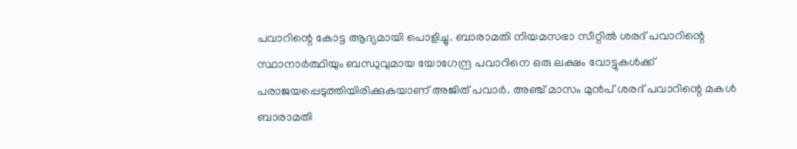പവാറിന്റെ കോട്ട ആദ്യമായി പൊളിച്ചു. ബാരാമതി നിയമസഭാ സീറ്റില്‍ ശരദ് പവാറിന്റെ സ്ഥാനാര്‍ത്ഥിയും ബന്ധുവുമായ യോഗേന്ദ്ര പവാറിനെ ഒരു ലക്ഷം വോട്ടുകള്‍ക്ക് പരാജയപ്പെടുത്തിയിരിക്കുകയാണ് അജിത് പവാര്‍. അഞ്ച് മാസം മുന്‍പ് ശരദ് പവാറിന്റെ മകള്‍ ബാരാമതി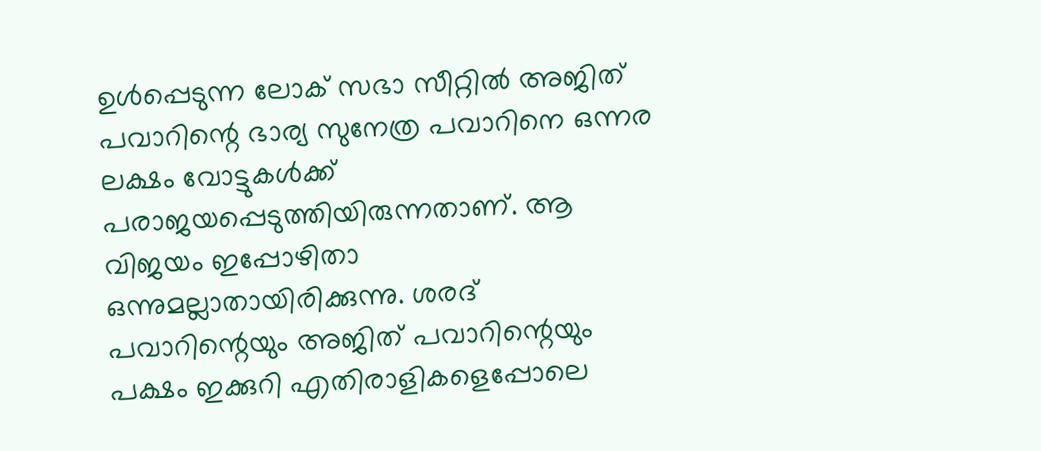ഉള്‍പ്പെടുന്ന ലോക് സഭാ സീറ്റില്‍ അജിത് പവാറിന്റെ ഭാര്യ സുനേത്ര പവാറിനെ ഒന്നര ലക്ഷം വോട്ടുകള്‍ക്ക് പരാജയപ്പെടുത്തിയിരുന്നതാണ്. ആ വിജയം ഇപ്പോഴിതാ ഒന്നുമല്ലാതായിരിക്കുന്നു. ശരദ് പവാറിന്റെയും അജിത് പവാറിന്റെയും പക്ഷം ഇക്കുറി എതിരാളികളെപ്പോലെ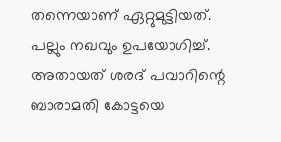തന്നെയാണ് ഏറ്റുമുട്ടിയത്. പല്ലും നഖവും ഉപയോഗിച്ച്. അതായത് ശരദ് പവാറിന്റെ ബാരാമതി കോട്ടയെ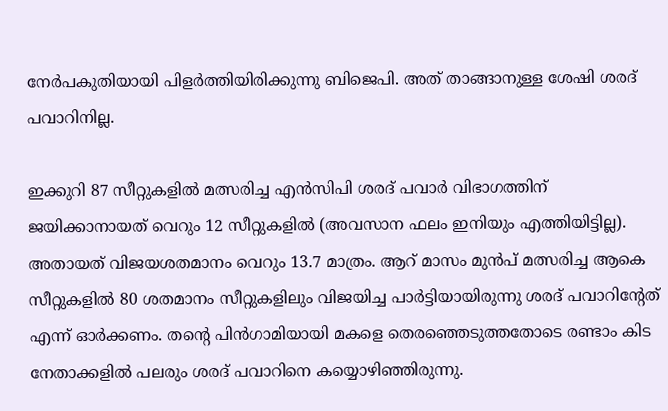നേര്‍പകുതിയായി പിളര്‍ത്തിയിരിക്കുന്നു ബിജെപി. അത് താങ്ങാനുള്ള ശേഷി ശരദ് പവാറിനില്ല.

ഇക്കുറി 87 സീറ്റുകളില്‍ മത്സരിച്ച എന്‍സിപി ശരദ് പവാര്‍ വിഭാഗത്തിന് ജയിക്കാനായത് വെറും 12 സീറ്റുകളില്‍ (അവസാന ഫലം ഇനിയും എത്തിയിട്ടില്ല). അതായത് വിജയശതമാനം വെറും 13.7 മാത്രം. ആറ് മാസം മുന്‍പ് മത്സരിച്ച ആകെ സീറ്റുകളില്‍ 80 ശതമാനം സീറ്റുകളിലും വിജയിച്ച പാര്‍ട്ടിയായിരുന്നു ശരദ് പവാറിന്‍റേത് എന്ന് ഓര്‍ക്കണം. തന്റെ പിന്‍ഗാമിയായി മകളെ തെരഞ്ഞെടുത്തതോടെ രണ്ടാം കിട നേതാക്കളില്‍ പലരും ശരദ് പവാറിനെ കയ്യൊഴിഞ്ഞിരുന്നു.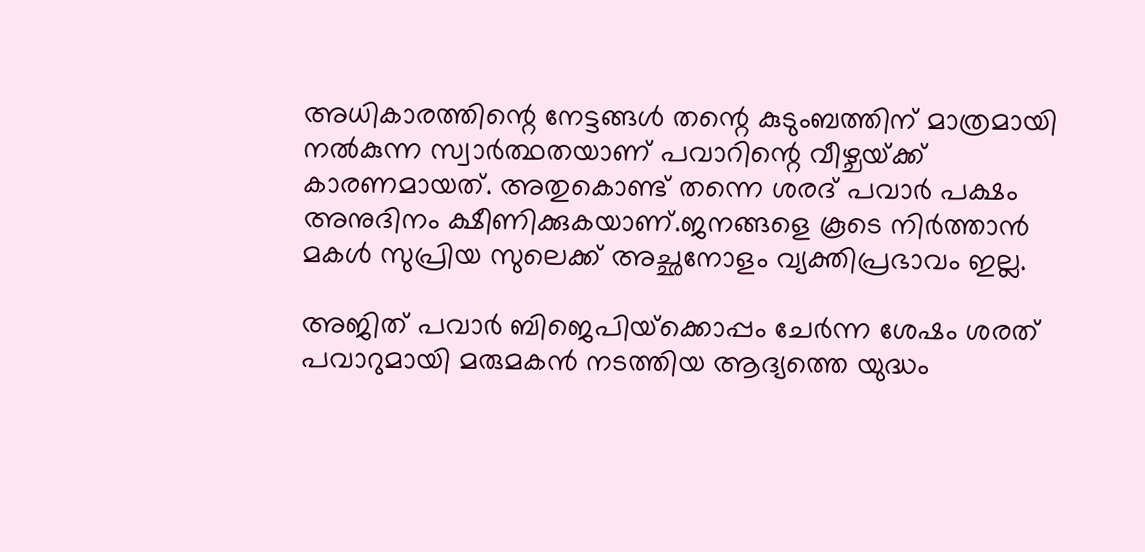അധികാരത്തിന്റെ നേട്ടങ്ങള്‍ തന്റെ കുടുംബത്തിന് മാത്രമായി നല്‍കുന്ന സ്വാര്‍ത്ഥതയാണ് പവാറിന്റെ വീഴ്ചയ്‌ക്ക് കാരണമായത്. അതുകൊണ്ട് തന്നെ ശരദ് പവാര്‍ പക്ഷം അനുദിനം ക്ഷീണിക്കുകയാണ്.ജനങ്ങളെ കൂടെ നിര്‍ത്താന്‍ മകള്‍ സുപ്രിയ സുലെക്ക് അച്ഛനോളം വ്യക്തിപ്രഭാവം ഇല്ല.

അജിത് പവാര്‍ ബിജെപിയ്‌ക്കൊപ്പം ചേര്‍ന്ന ശേഷം ശരത് പവാറുമായി മരുമകന്‍ നടത്തിയ ആദ്യത്തെ യുദ്ധം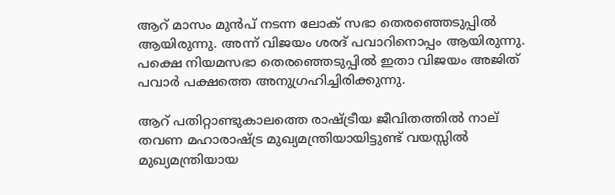ആറ് മാസം മുന്‍പ് നടന്ന ലോക് സഭാ തെരഞ്ഞെടുപ്പില്‍ ആയിരുന്നു. അന്ന് വിജയം ശരദ് പവാറിനൊപ്പം ആയിരുന്നു. പക്ഷെ നിയമസഭാ തെരഞ്ഞെടുപ്പില്‍ ഇതാ വിജയം അജിത് പവാര്‍ പക്ഷത്തെ അനുഗ്രഹിച്ചിരിക്കുന്നു.

ആറ് പതിറ്റാണ്ടുകാലത്തെ രാഷ്‌ട്രീയ ജീവിതത്തില്‍ നാല് തവണ മഹാരാഷ്‌ട്ര മുഖ്യമന്ത്രിയായിട്ടുണ്ട് വയസ്സില്‍ മുഖ്യമന്ത്രിയായ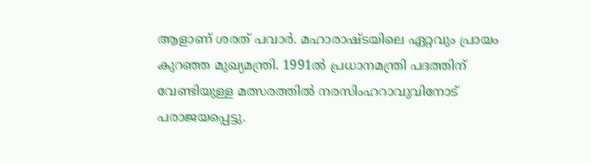ആളാണ് ശരത് പവാര്‍. മഹാരാഷ്ടയിലെ ഏറ്റവും പ്രായം കുറഞ്ഞ മുഖ്യമന്ത്രി. 1991ല്‍ പ്രധാനമന്ത്രി പദത്തിന് വേണ്ടിയുള്ള മത്സരത്തില്‍ നരസിംഹറാവുവിനോട് പരാജയപ്പെട്ടു.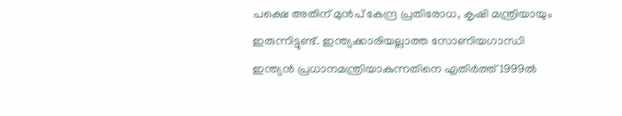പക്ഷെ അതിന് മുന്‍പ് കേന്ദ്ര പ്രതിരോധ, കൃഷി മന്ത്രിയായും ഇരുന്നിട്ടുണ്ട്. ഇന്ത്യക്കാരിയല്ലാത്ത സോണിയഗാന്ധി ഇന്ത്യന്‍ പ്രധാനമന്ത്രിയാകുന്നതിനെ എതിര്‍ത്ത് 1999ല്‍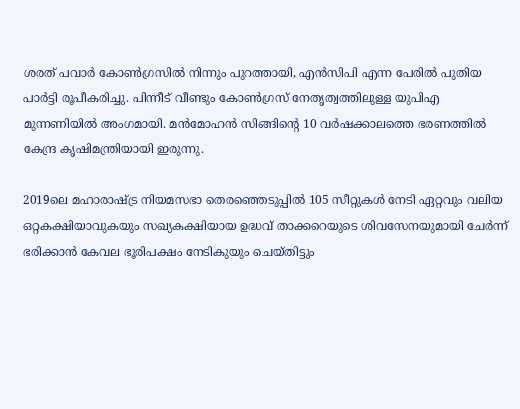ശരത് പവാര്‍ കോണ്‍ഗ്രസില്‍ നിന്നും പുറത്തായി, എന്‍സിപി എന്ന പേരില്‍ പുതിയ പാര്‍ട്ടി രൂപീകരിച്ചു. പിന്നീട് വീണ്ടും കോണ്‍ഗ്രസ് നേതൃത്വത്തിലുള്ള യുപിഎ മുന്നണിയില്‍ അംഗമായി. മന്‍മോഹന്‍ സിങ്ങിന്റെ 10 വര്‍ഷക്കാലത്തെ ഭരണത്തില്‍ കേന്ദ്ര കൃഷിമന്ത്രിയായി ഇരുന്നു.

2019ലെ മഹാരാഷ്‌ട്ര നിയമസഭാ തെരഞ്ഞെടുപ്പില്‍ 105 സീറ്റുകള്‍ നേടി ഏറ്റവും വലിയ ഒറ്റകക്ഷിയാവുകയും സഖ്യകക്ഷിയായ ഉദ്ധവ് താക്കറെയുടെ ശിവസേനയുമായി ചേര്‍ന്ന് ഭരിക്കാന്‍ കേവല ഭൂരിപക്ഷം നേടികുയും ചെയ്തിട്ടും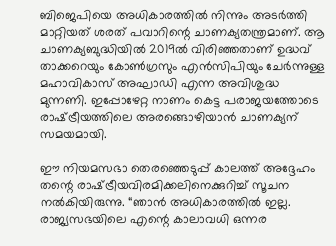ബിജെപിയെ അധികാരത്തില്‍ നിന്നും അടര്‍ത്തി മാറ്റിയത് ശരത് പവാറിന്റെ ചാണക്യതന്ത്രമാണ്. ആ ചാണക്യബുദ്ധിയില്‍ 2019ല്‍ വിരിഞ്ഞതാണ് ഉദ്ധവ് താക്കറെയും കോണ്‍ഗ്രസും എന്‍സിപിയും ചേര്‍ന്നുള്ള മഹാവികാസ് അഘാഡി എന്ന അവിശുദ്ധ മുന്നണി. ഇപ്പോഴേറ്റ നാണം കെട്ട പരാജയത്തോടെ രാഷ്‌ട്രീയത്തിലെ അരങ്ങൊഴിയാന്‍ ചാണക്യന് സമയമായി.

ഈ നിയമസഭാ തെരഞ്ഞെടുപ്പ് കാലത്ത് അദ്ദേഹം തന്റെ രാഷ്‌ട്രീയവിരമിക്കലിനെക്കുറിച്ച് സൂചന നല്‍കിയിരുന്നു. “ഞാന്‍ അധികാരത്തില്‍ ഇല്ല. രാജ്യസഭയിലെ എന്റെ കാലാവധി ഒന്നര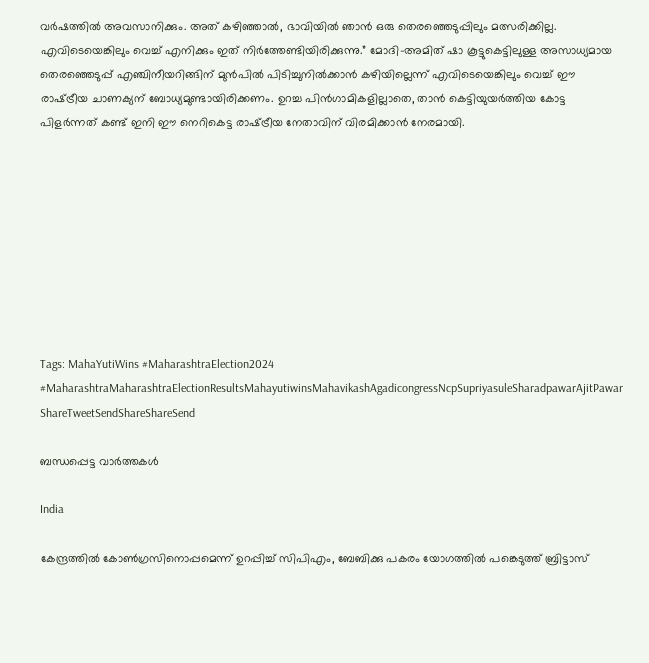വര്‍ഷത്തില്‍ അവസാനിക്കും. അത് കഴിഞ്ഞാല്‍, ഭാവിയില്‍ ഞാന്‍ ഒരു തെരഞ്ഞെടുപ്പിലും മത്സരിക്കില്ല. എവിടെയെങ്കിലും വെച്ച് എനിക്കും ഇത് നിര്‍ത്തേണ്ടിയിരിക്കുന്നു.” മോദി-അമിത് ഷാ കൂട്ടുകെട്ടിലുള്ള അസാധ്യമായ തെരഞ്ഞെടുപ്പ് എഞ്ചിനീയറിങ്ങിന് മുന്‍പില്‍ പിടിച്ചുനില്‍ക്കാന്‍ കഴിയില്ലെന്ന് എവിടെയെങ്കിലും വെച്ച് ഈ രാഷ്‌ട്രീയ ചാണക്യന് ബോധ്യമുണ്ടായിരിക്കണം. ഉറച്ച പിന്‍ഗാമികളില്ലാതെ, താന്‍ കെട്ടിയുയര്‍ത്തിയ കോട്ട പിളര്‍ന്നത് കണ്ട് ഇനി ഈ നെറികെട്ട രാഷ്‌ട്രീയ നേതാവിന് വിരമിക്കാന്‍ നേരമായി.









Tags: MahaYutiWins #MaharashtraElection2024 #MaharashtraMaharashtraElectionResultsMahayutiwinsMahavikashAgadicongressNcpSupriyasuleSharadpawarAjitPawar
ShareTweetSendShareShareSend

ബന്ധപ്പെട്ട വാര്‍ത്തകള്‍

India

കേന്ദ്രത്തില്‍ കോണ്‍ഗ്രസിനൊപ്പമെന്ന് ഉറപ്പിച്ച് സിപിഎം, ബേബിക്കു പകരം യോഗത്തില്‍ പങ്കെടുത്ത് ബ്രിട്ടാസ്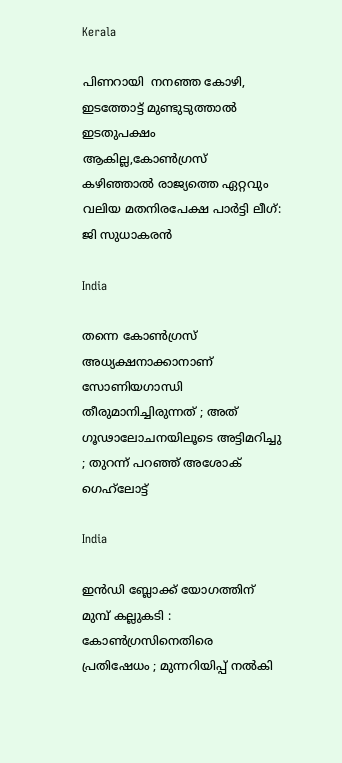Kerala

പിണറായി  നനഞ്ഞ കോഴി, ഇടത്തോട്ട് മുണ്ടുടുത്താല്‍ ഇടതുപക്ഷം ആകില്ല,കോണ്‍ഗ്രസ് കഴിഞ്ഞാല്‍ രാജ്യത്തെ ഏറ്റവും വലിയ മതനിരപേക്ഷ പാര്‍ട്ടി ലീഗ്: ജി സുധാകരന്‍

India

തന്നെ കോൺഗ്രസ് അധ്യക്ഷനാക്കാനാണ് സോണിയഗാന്ധി തീരുമാനിച്ചിരുന്നത് ; അത് ഗൂഢാലോചനയിലൂടെ അട്ടിമറിച്ചു ; തുറന്ന് പറഞ്ഞ് അശോക് ഗെഹ്‌ലോട്ട്

India

ഇൻഡി ബ്ലോക്ക് യോഗത്തിന് മുമ്പ് കല്ലുകടി : കോൺഗ്രസിനെതിരെ പ്രതിഷേധം ; മുന്നറിയിപ്പ് നൽകി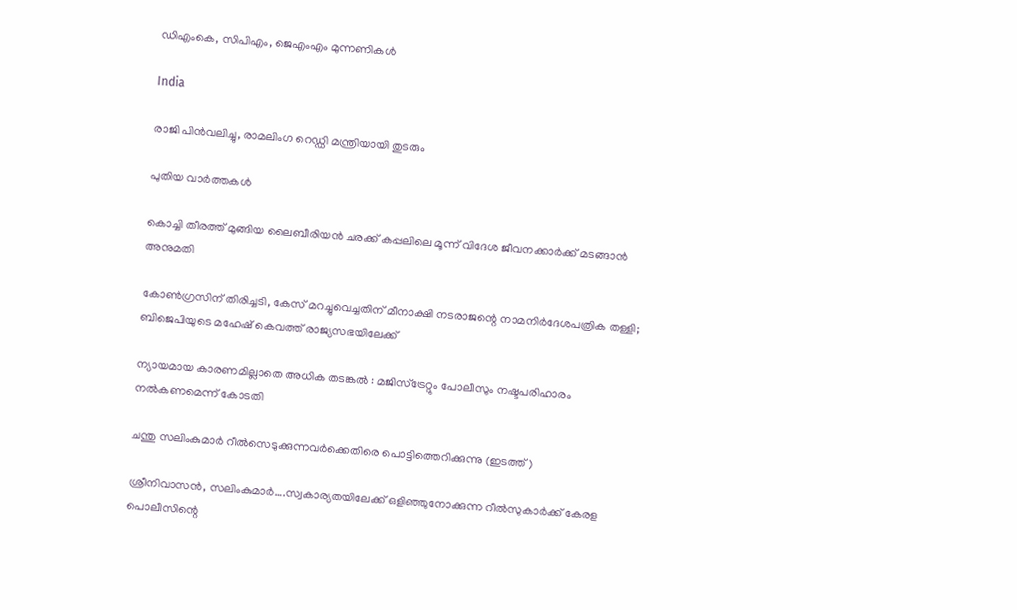ഡിഎംകെ, സിപിഎം, ജെഎംഎം മുന്നണികൾ

India

രാജി പിന്‍വലിച്ചു, രാമലിംഗ റെഡ്ഡി മന്ത്രിയായി തുടരും

പുതിയ വാര്‍ത്തകള്‍

കൊച്ചി തീരത്ത് മുങ്ങിയ ലൈബീരിയന്‍ ചരക്ക് കപ്പലിലെ മൂന്ന് വിദേശ ജീവനക്കാര്‍ക്ക് മടങ്ങാന്‍ അനുമതി

കോണ്‍ഗ്രസിന് തിരിച്ചടി, കേസ് മറച്ചുവെച്ചതിന് മീനാക്ഷി നടരാജന്റെ നാമനിര്‍ദേശപത്രിക തള്ളി; ബിജെപിയുടെ മഹേഷ് കെവത്ത് രാജ്യസഭയിലേക്ക്

ന്യായമായ കാരണമില്ലാതെ അധിക തടങ്കല്‍ : മജിസ്ട്രേറ്റും പോലീസും നഷ്ടപരിഹാരം നല്‍കണമെന്ന് കോടതി

ചന്തു സലിംകുമാര്‍ റീല്‍സെടുക്കുന്നവര്‍ക്കെതിരെ പൊട്ടിത്തെറിക്കുന്നു (ഇടത്ത്)

ശ്രീനിവാസന്‍, സലിംകുമാര്‍….സ്വകാര്യതയിലേക്ക് ഒളിഞ്ഞുനോക്കുന്ന റീല്‍സുകാര്‍ക്ക് കേരള പൊലീസിന്റെ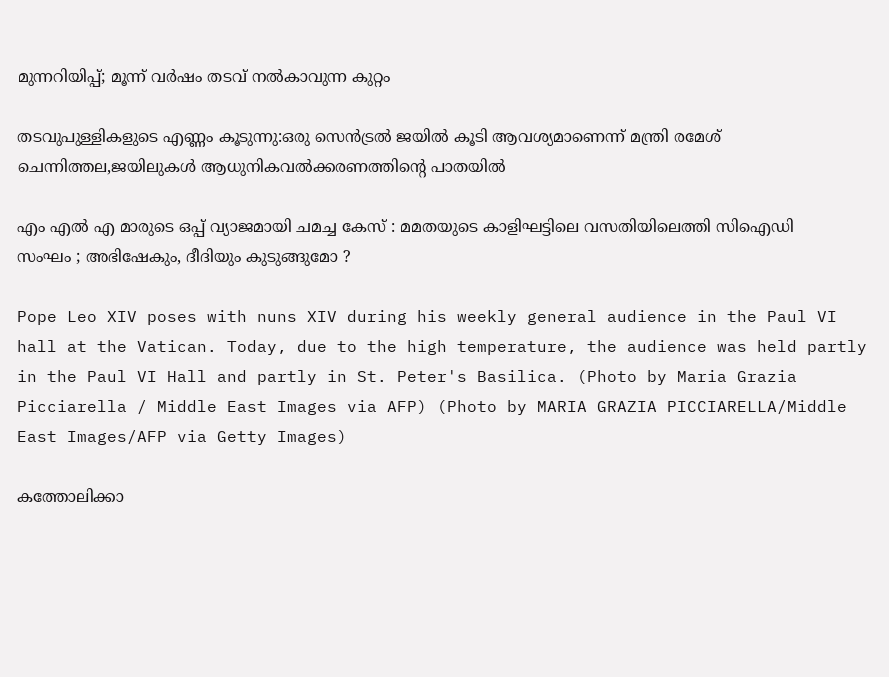മുന്നറിയിപ്പ്; മൂന്ന് വര്‍ഷം തടവ് നല്‍കാവുന്ന കുറ്റം

തടവുപുള്ളികളുടെ എണ്ണം കൂടുന്നു:ഒരു സെന്‍ട്രല്‍ ജയില്‍ കൂടി ആവശ്യമാണെന്ന് മന്ത്രി രമേശ് ചെന്നിത്തല,ജയിലുകള്‍ ആധുനികവല്‍ക്കരണത്തിന്റെ പാതയില്‍

എം എൽ എ മാരുടെ ഒപ്പ് വ്യാജമായി ചമച്ച കേസ് : മമതയുടെ കാളിഘട്ടിലെ വസതിയിലെത്തി സിഐഡി സംഘം ; അഭിഷേകും, ദീദിയും കുടുങ്ങുമോ ?

Pope Leo XIV poses with nuns XIV during his weekly general audience in the Paul VI hall at the Vatican. Today, due to the high temperature, the audience was held partly in the Paul VI Hall and partly in St. Peter's Basilica. (Photo by Maria Grazia Picciarella / Middle East Images via AFP) (Photo by MARIA GRAZIA PICCIARELLA/Middle East Images/AFP via Getty Images)

കത്തോലിക്കാ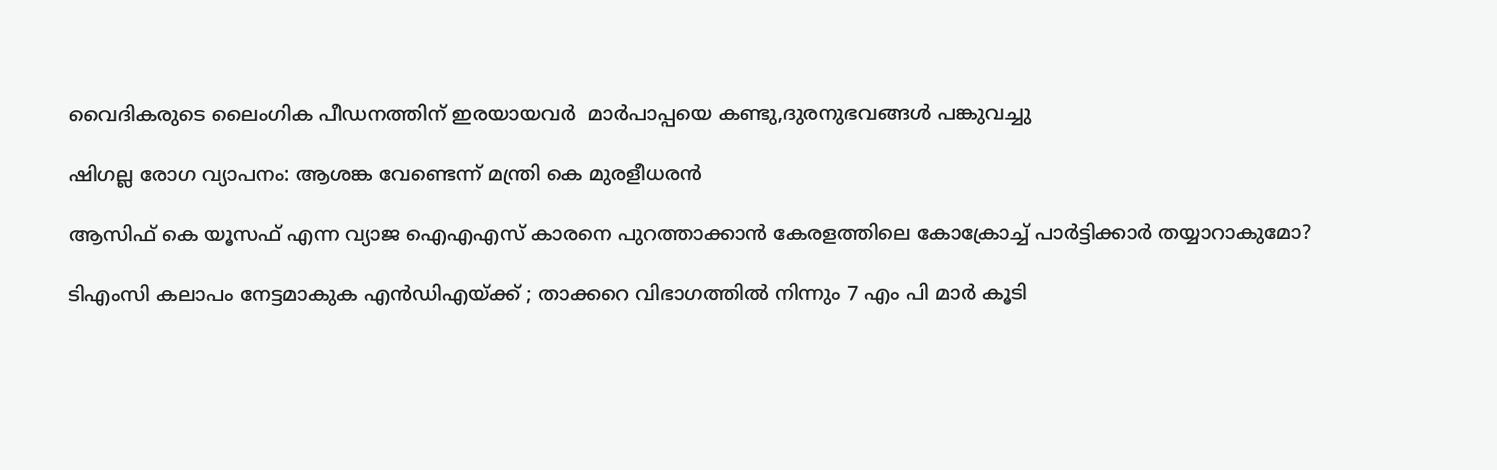വൈദികരുടെ ലൈംഗിക പീഡനത്തിന് ഇരയായവര്‍  മാര്‍പാപ്പയെ കണ്ടു,ദുരനുഭവങ്ങള്‍ പങ്കുവച്ചു

ഷിഗല്ല രോഗ വ്യാപനം: ആശങ്ക വേണ്ടെന്ന് മന്ത്രി കെ മുരളീധരന്‍

ആസിഫ് കെ യൂസഫ് എന്ന വ്യാജ ഐഎഎസ് കാരനെ പുറത്താക്കാന്‍ കേരളത്തിലെ കോക്രോച്ച് പാര്‍ട്ടിക്കാര്‍ തയ്യാറാകുമോ?

ടിഎംസി കലാപം നേട്ടമാകുക എൻഡിഎയ്‌ക്ക് ; താക്കറെ വിഭാഗത്തിൽ നിന്നും 7 എം പി മാർ കൂടി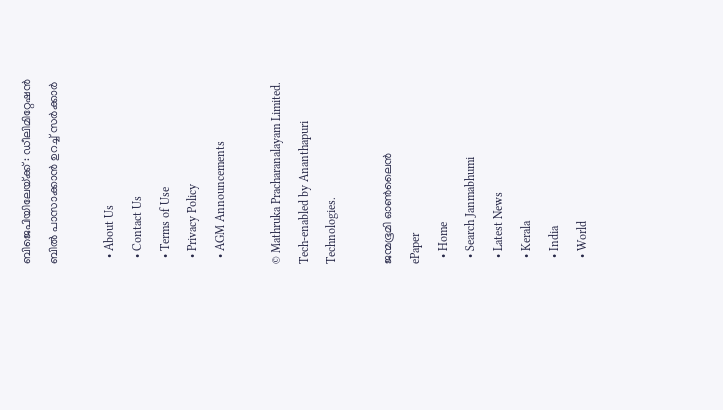ബിജെപിയിലേയ്‌ക്ക് : ഡീലിമിറ്റേഷൻ ബിൽ പാസാക്കാൻ ഉറച്ച് സർക്കാർ

  • About Us
  • Contact Us
  • Terms of Use
  • Privacy Policy
  • AGM Announcements

© Mathruka Pracharanalayam Limited.
Tech-enabled by Ananthapuri Technologies.

ജന്മഭൂമി ഓണ്‍ലൈന്‍
ePaper
  • Home
  • Search Janmabhumi
  • Latest News
  • Kerala
  • India
  • World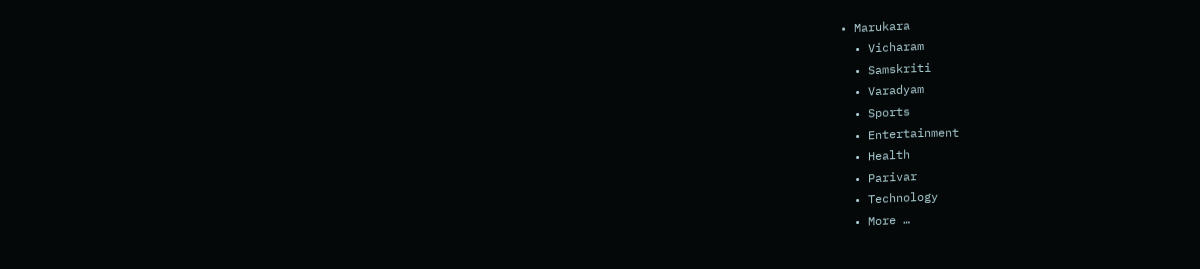• Marukara
  • Vicharam
  • Samskriti
  • Varadyam
  • Sports
  • Entertainment
  • Health
  • Parivar
  • Technology
  • More …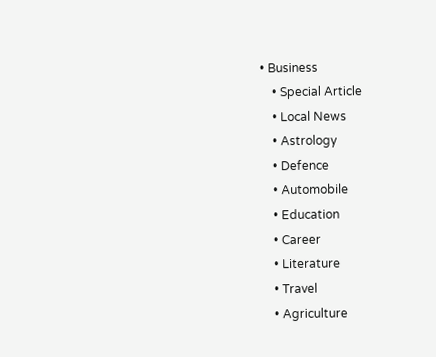• Business
    • Special Article
    • Local News
    • Astrology
    • Defence
    • Automobile
    • Education
    • Career
    • Literature
    • Travel
    • Agriculture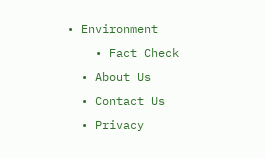• Environment
    • Fact Check
  • About Us
  • Contact Us
  • Privacy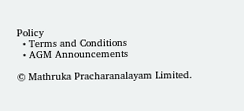Policy
  • Terms and Conditions
  • AGM Announcements

© Mathruka Pracharanalayam Limited.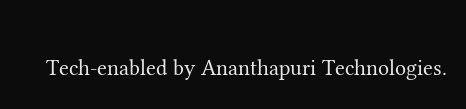Tech-enabled by Ananthapuri Technologies.